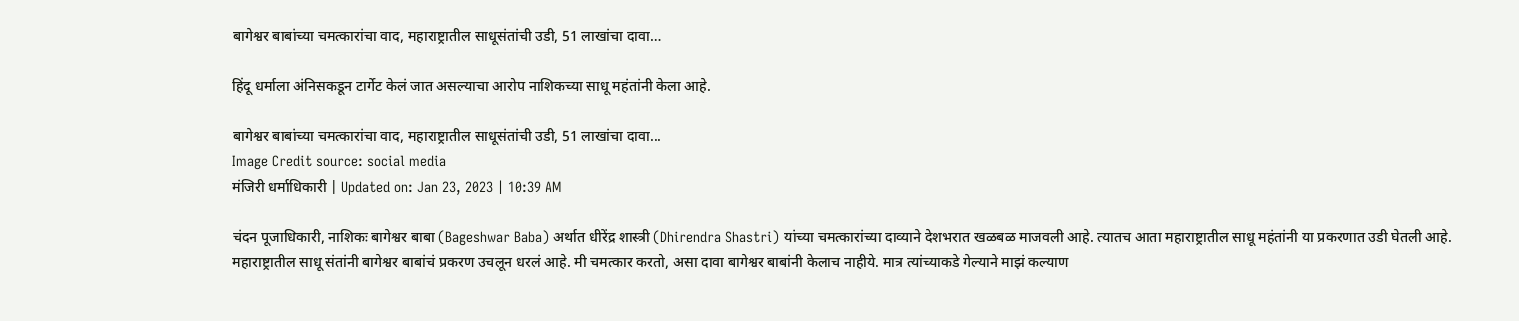बागेश्वर बाबांच्या चमत्कारांचा वाद, महाराष्ट्रातील साधूसंतांची उडी, 51 लाखांचा दावा…

हिंदू धर्माला अंनिसकडून टार्गेट केलं जात असल्याचा आरोप नाशिकच्या साधू महंतांनी केला आहे.

बागेश्वर बाबांच्या चमत्कारांचा वाद, महाराष्ट्रातील साधूसंतांची उडी, 51 लाखांचा दावा...
Image Credit source: social media
मंजिरी धर्माधिकारी | Updated on: Jan 23, 2023 | 10:39 AM

चंदन पूजाधिकारी, नाशिकः बागेश्वर बाबा (Bageshwar Baba) अर्थात धीरेंद्र शास्त्री (Dhirendra Shastri) यांच्या चमत्कारांच्या दाव्याने देशभरात खळबळ माजवली आहे. त्यातच आता महाराष्ट्रातील साधू महंतांनी या प्रकरणात उडी घेतली आहे. महाराष्ट्रातील साधू संतांनी बागेश्वर बाबांचं प्रकरण उचलून धरलं आहे. मी चमत्कार करतो, असा दावा बागेश्वर बाबांनी केलाच नाहीये. मात्र त्यांच्याकडे गेल्याने माझं कल्याण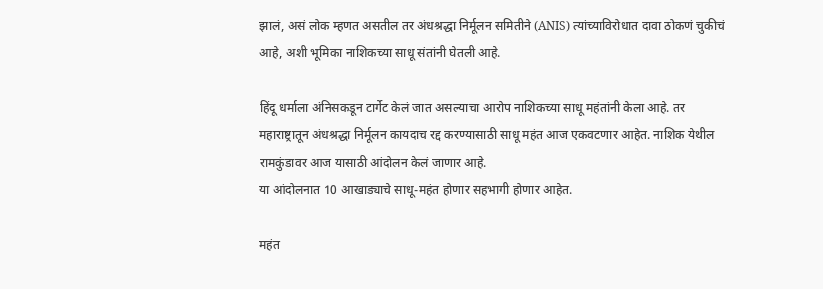झालं, असं लोक म्हणत असतील तर अंधश्रद्धा निर्मूलन समितीने (ANIS) त्यांच्याविरोधात दावा ठोकणं चुकीचं आहे, अशी भूमिका नाशिकच्या साधू संतांनी घेतली आहे.

हिंदू धर्माला अंनिसकडून टार्गेट केलं जात असल्याचा आरोप नाशिकच्या साधू महंतांनी केला आहे. तर महाराष्ट्रातून अंधश्रद्धा निर्मूलन कायदाच रद्द करण्यासाठी साधू महंत आज एकवटणार आहेत. नाशिक येथील रामकुंडावर आज यासाठी आंदोलन केलं जाणार आहे.
या आंदोलनात 10 आखाड्याचे साधू-महंत होणार सहभागी होणार आहेत.

महंत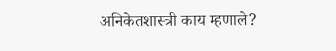अनिकेतशास्त्री काय म्हणाले?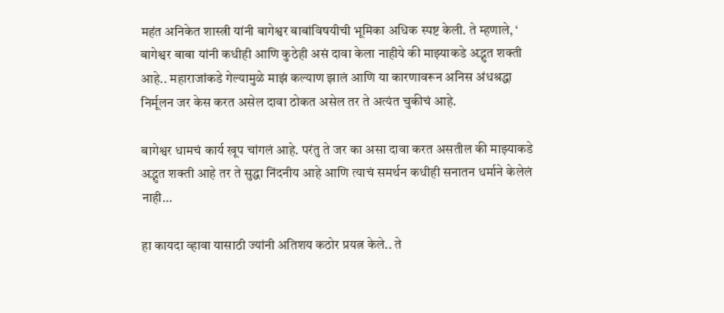महंत अनिकेत शास्त्री यांनी बागेश्वर बाबांविषयीची भूमिका अधिक स्पष्ट केली. ते म्हणाले, ‘ बागेश्वर बाबा यांनी कधीही आणि कुठेही असं दावा केला नाहीये की माझ्याकडे अद्भुत शक्ती आहे.. महाराजांकडे गेल्यामुळे माझं कल्याण झालं आणि या कारणावरून अनिस अंधश्रद्धा निर्मूलन जर केस करत असेल दावा ठोकत असेल तर ते अत्यंत चुकीचं आहे.

बागेश्वर धामचं कार्य खूप चांगलं आहे. परंतु ते जर का असा दावा करत असतील की माझ्याकडे अद्भुत शक्ती आहे तर ते सुद्धा निंदनीय आहे आणि त्याचं समर्थन कधीही सनातन धर्माने केलेलं नाही…

हा कायदा व्हावा यासाठी ज्यांनी अतिशय कठोर प्रयत्न केले.. ते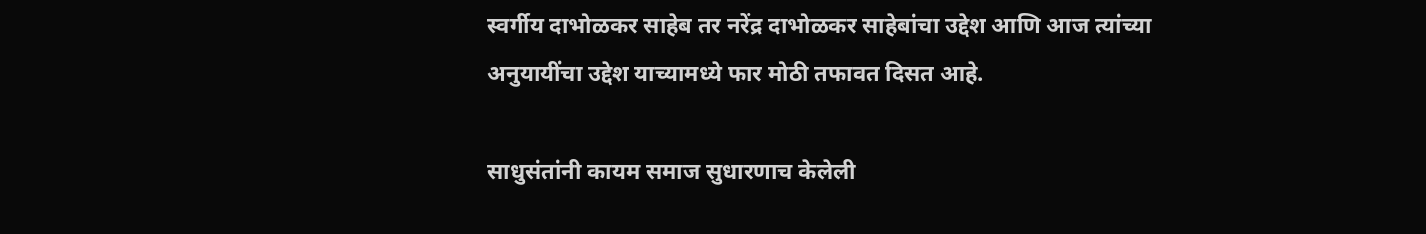स्वर्गीय दाभोळकर साहेब तर नरेंद्र दाभोळकर साहेबांचा उद्देश आणि आज त्यांच्या अनुयायींचा उद्देश याच्यामध्ये फार मोठी तफावत दिसत आहे.

साधुसंतांनी कायम समाज सुधारणाच केलेली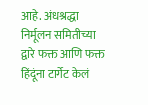आहे. अंधश्रद्धा निर्मूलन समितीच्या द्वारे फक्त आणि फक्त हिंदूंना टार्गेट केलं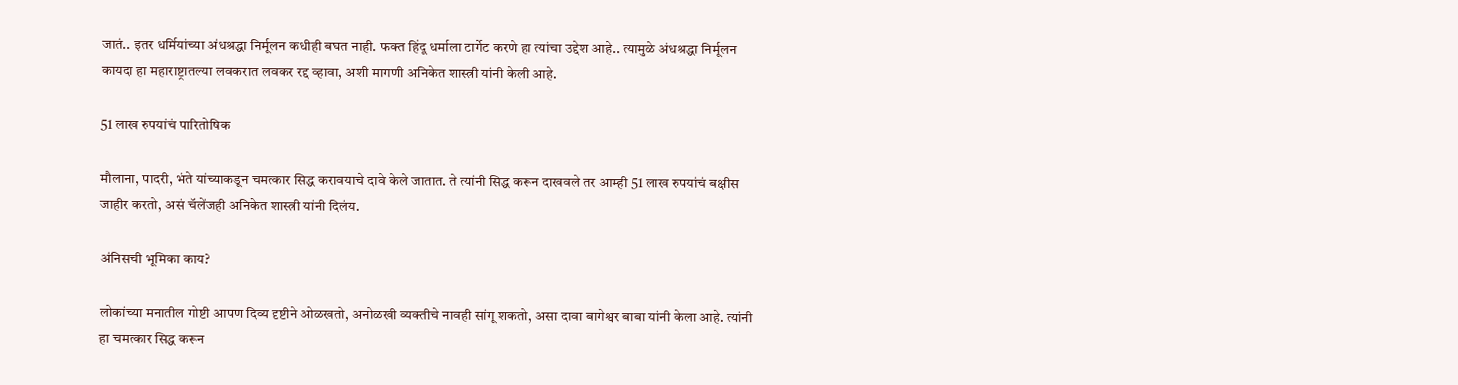जातं.. इतर धर्मियांच्या अंधश्रद्धा निर्मूलन कधीही बघत नाही. फक्त हिंदू धर्माला टार्गेट करणे हा त्यांचा उद्देश आहे.. त्यामुळे अंधश्रद्धा निर्मूलन कायदा हा महाराष्ट्रातल्या लवकरात लवकर रद्द व्हावा, अशी मागणी अनिकेत शास्त्री यांनी केली आहे.

51 लाख रुपयांचं पारितोषिक

मौलाना, पादरी, भंते यांच्याकडून चमत्कार सिद्ध करावयाचे दावे केले जातात. ते त्यांनी सिद्ध करून दाखवले तर आम्ही 51 लाख रुपयांचं बक्षीस जाहीर करतो, असं चॅलेंजही अनिकेत शास्त्री यांनी दिलंय.

अंनिसची भूमिका काय?

लोकांच्या मनातील गोष्टी आपण दिव्य दृष्टीने ओळखतो, अनोळखी व्यक्तीचे नावही सांगू शकतो, असा दावा बागेश्वर बाबा यांनी केला आहे. त्यांनी हा चमत्कार सिद्ध करून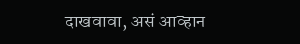दाखवावा, असं आव्हान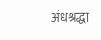अंधश्रद्धा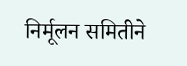निर्मूलन समितीने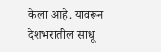केला आहे. यावरून देशभरातील साधू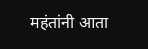महंतांनी आता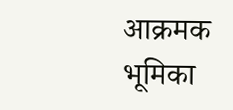आक्रमक भूमिका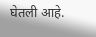घेतली आहे.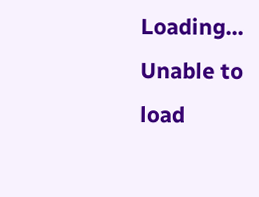Loading...
Unable to load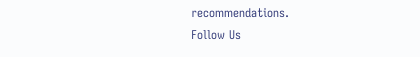recommendations.
Follow Us